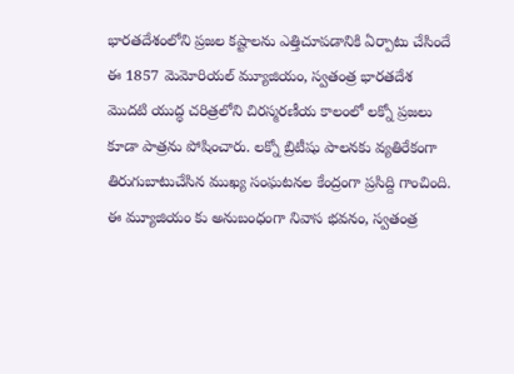భారతదేశంలోని ప్రజల కష్టాలను ఎత్తిచూపడానికి ఏర్పాటు చేసిందే ఈ 1857 మెమోరియల్ మ్యూజియం, స్వతంత్ర భారతదేశ మొదటి యుద్ధ చరిత్రలోని చిరస్మరణీయ కాలంలో లక్నో ప్రజలు కూడా పాత్రను పోషించారు. లక్నో బ్రిటీషు పాలనకు వ్యతిరేకంగా తిరుగుబాటుచేసిన ముఖ్య సంఘటనల కేంద్రంగా ప్రసిద్ది గాంచింది.
ఈ మ్యూజియం కు అనుబంధంగా నివాస భవనం, స్వతంత్ర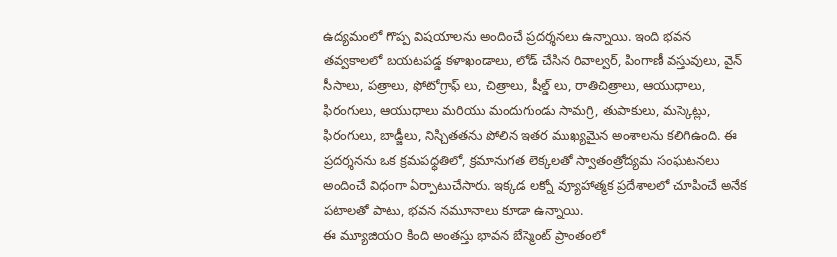ఉద్యమంలో గొప్ప విషయాలను అందించే ప్రదర్శనలు ఉన్నాయి. ఇంది భవన తవ్వకాలలో బయటపడ్డ కళాఖండాలు, లోడ్ చేసిన రివాల్వర్, పింగాణీ వస్తువులు, వైన్ సీసాలు, పత్రాలు, ఫోటోగ్రాఫ్ లు, చిత్రాలు, షీల్డ్ లు, రాతిచిత్రాలు, ఆయుధాలు, ఫిరంగులు, ఆయుధాలు మరియు మందుగుండు సామగ్రి, తుపాకులు, మస్కెట్లు, ఫిరంగులు, బాడ్జీలు, నిస్చితతను పోలిన ఇతర ముఖ్యమైన అంశాలను కలిగిఉంది. ఈ ప్రదర్శనను ఒక క్రమపధ్ధతిలో, క్రమానుగత లెక్కలతో స్వాతంత్రోద్యమ సంఘటనలు అందించే విధంగా ఏర్పాటుచేసారు. ఇక్కడ లక్నో వ్యూహాత్మక ప్రదేశాలలో చూపించే అనేక పటాలతో పాటు, భవన నమూనాలు కూడా ఉన్నాయి.
ఈ మ్యూజియ౦ కింది అంతస్తు భావన బేస్మెంట్ ప్రాంతంలో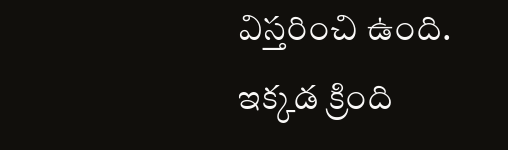విస్తరించి ఉంది. ఇక్కడ క్రింది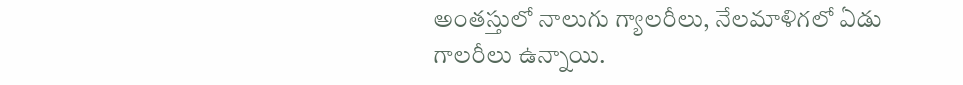అంతస్తులో నాలుగు గ్యాలరీలు, నేలమాళిగలో ఏడు గాలరీలు ఉన్నాయి.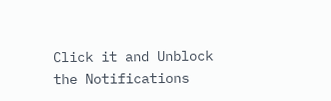Click it and Unblock the Notifications